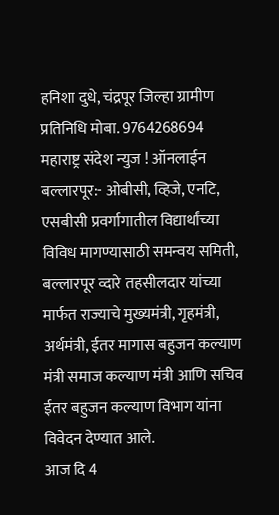हनिशा दुधे, चंद्रपूर जिल्हा ग्रामीण प्रतिनिधि मोबा. 9764268694
महाराष्ट्र संदेश न्युज ! ऑनलाईन बल्लारपूर:- ओबीसी, व्हिजे, एनटि, एसबीसी प्रवर्गागातील विद्यार्थांच्या विविध मागण्यासाठी समन्वय समिती, बल्लारपूर व्दारे तहसीलदार यांच्या मार्फत राज्याचे मुख्यमंत्री, गृहमंत्री, अर्थमंत्री, ईतर मागास बहुजन कल्याण मंत्री समाज कल्याण मंत्री आणि सचिव ईतर बहुजन कल्याण विभाग यांना विवेदन देण्यात आले.
आज दि 4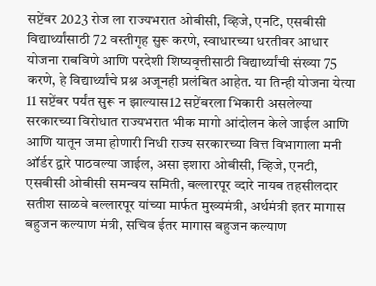सप्टेंबर 2023 रोज ला राज्यभरात ओबीसी, व्हिजे, एनटि, एसबीसी विद्यार्थ्यांसाठी 72 वस्तीगृह सुरू करणे, स्वाधारच्या धरतीवर आधार योजना राबविणे आणि परदेशी शिष्यवृत्तीसाठी विद्यार्थ्यांची संख्या 75 करणे, हे विद्यार्थ्यांचे प्रश्न अजूनही प्रलंबित आहेत. या तिन्ही योजना येत्या 11 सप्टेंबर पर्यंत सुरू न झाल्यास12 सप्टेंबरला भिकारी असलेल्या सरकारच्या विरोधात राज्यभरात भीक मागो आंदोलन केले जाईल आणि आणि यातून जमा होणारी निधी राज्य सरकारच्या वित्त विभागाला मनी ऑर्डर द्वारे पाठवल्या जाईल, असा इशारा ओबीसी, व्हिजे, एनटी, एसबीसी ओबीसी समन्वय समिती, बल्लारपूर व्दारे नायब तहसीलदार सतीश साळवे बल्लारपूर यांच्या मार्फत मुख्यमंत्री, अर्थमंत्री इतर मागास बहुजन कल्याण मंत्री, सचिव ईतर मागास बहुजन कल्याण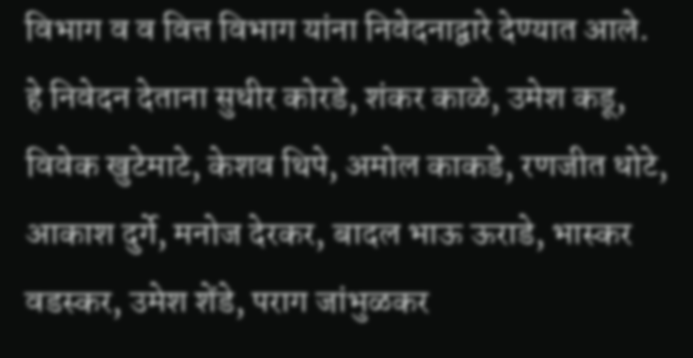विभाग व व वित्त विभाग यांना निवेदनाद्वारे देण्यात आले.
हे निवेदन देताना सुधीर कोरडे, शंकर काळे, उमेश कडू, विवेक खुटेमाटे, केशव थिपे, अमोल काकडे, रणजीत धोटे, आकाश दुर्गे, मनोज देरकर, बादल भाऊ ऊराडे, भास्कर वडस्कर, उमेश शेंडे, पराग जांभुळकर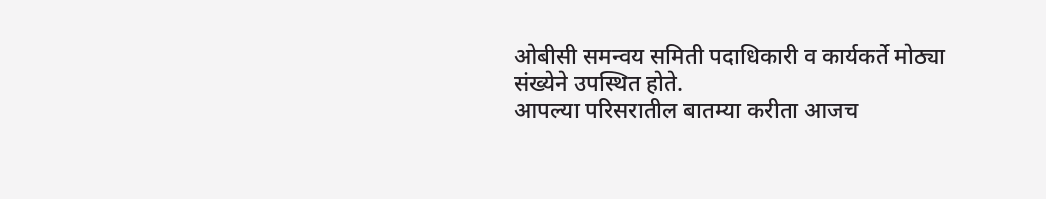ओबीसी समन्वय समिती पदाधिकारी व कार्यकर्ते मोठ्या संख्येने उपस्थित होते.
आपल्या परिसरातील बातम्या करीता आजच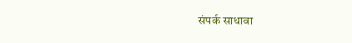संपर्क साधावा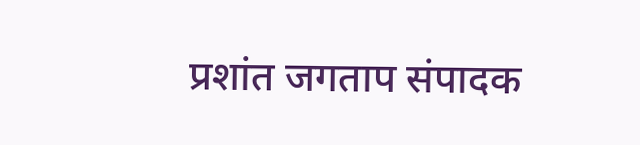प्रशांत जगताप संपादक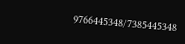9766445348/7385445348